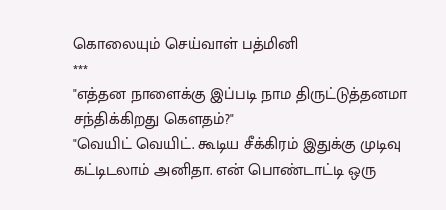கொலையும் செய்வாள் பத்மினி
***
"எத்தன நாளைக்கு இப்படி நாம திருட்டுத்தனமா சந்திக்கிறது கௌதம்?"
"வெயிட் வெயிட். கூடிய சீக்கிரம் இதுக்கு முடிவு கட்டிடலாம் அனிதா. என் பொண்டாட்டி ஒரு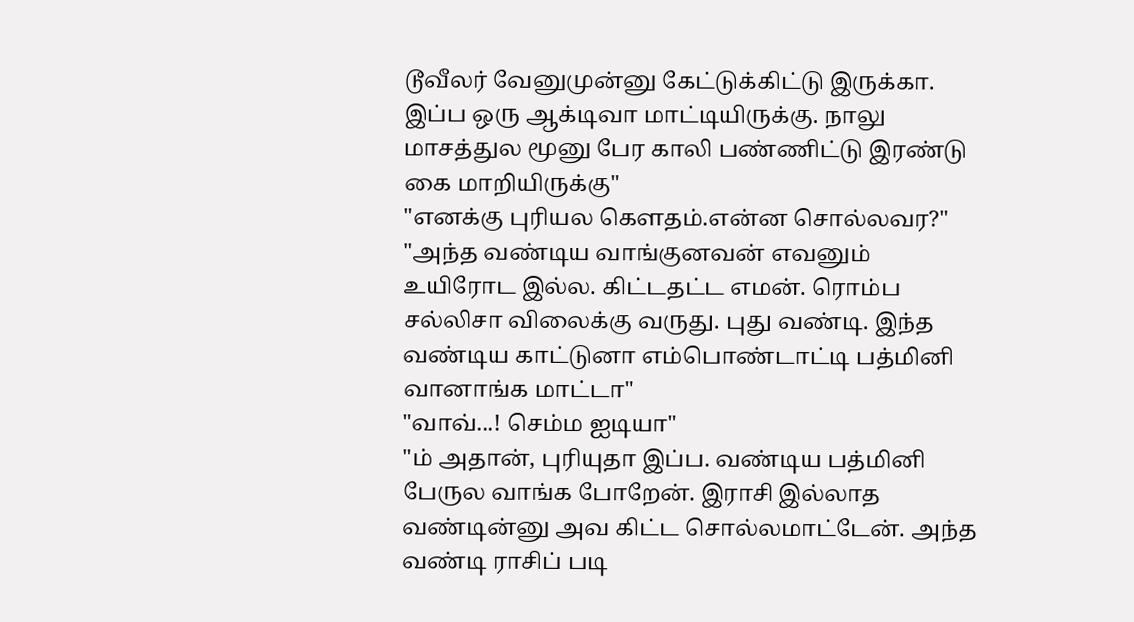டூவீலர் வேனுமுன்னு கேட்டுக்கிட்டு இருக்கா. இப்ப ஒரு ஆக்டிவா மாட்டியிருக்கு. நாலு மாசத்துல மூனு பேர காலி பண்ணிட்டு இரண்டு கை மாறியிருக்கு"
"எனக்கு புரியல கௌதம்.என்ன சொல்லவர?"
"அந்த வண்டிய வாங்குனவன் எவனும் உயிரோட இல்ல. கிட்டதட்ட எமன். ரொம்ப சல்லிசா விலைக்கு வருது. புது வண்டி. இந்த வண்டிய காட்டுனா எம்பொண்டாட்டி பத்மினி வானாங்க மாட்டா"
"வாவ்...! செம்ம ஐடியா"
"ம் அதான், புரியுதா இப்ப. வண்டிய பத்மினி பேருல வாங்க போறேன். இராசி இல்லாத வண்டின்னு அவ கிட்ட சொல்லமாட்டேன். அந்த வண்டி ராசிப் படி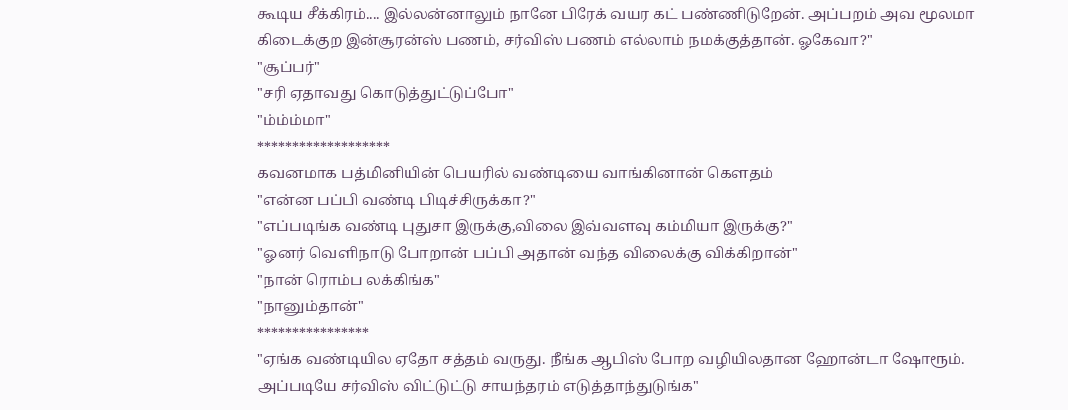கூடிய சீக்கிரம்.... இல்லன்னாலும் நானே பிரேக் வயர கட் பண்ணிடுறேன். அப்பறம் அவ மூலமா கிடைக்குற இன்சூரன்ஸ் பணம், சர்விஸ் பணம் எல்லாம் நமக்குத்தான். ஓகேவா?"
"சூப்பர்"
"சரி ஏதாவது கொடுத்துட்டுப்போ"
"ம்ம்ம்மா"
*******************
கவனமாக பத்மினியின் பெயரில் வண்டியை வாங்கினான் கௌதம்
"என்ன பப்பி வண்டி பிடிச்சிருக்கா?"
"எப்படிங்க வண்டி புதுசா இருக்கு,விலை இவ்வளவு கம்மியா இருக்கு?"
"ஓனர் வெளிநாடு போறான் பப்பி அதான் வந்த விலைக்கு விக்கிறான்"
"நான் ரொம்ப லக்கிங்க"
"நானும்தான்"
****************
"ஏங்க வண்டியில ஏதோ சத்தம் வருது. நீங்க ஆபிஸ் போற வழியிலதான ஹோன்டா ஷோரூம். அப்படியே சர்விஸ் விட்டுட்டு சாயந்தரம் எடுத்தாந்துடுங்க"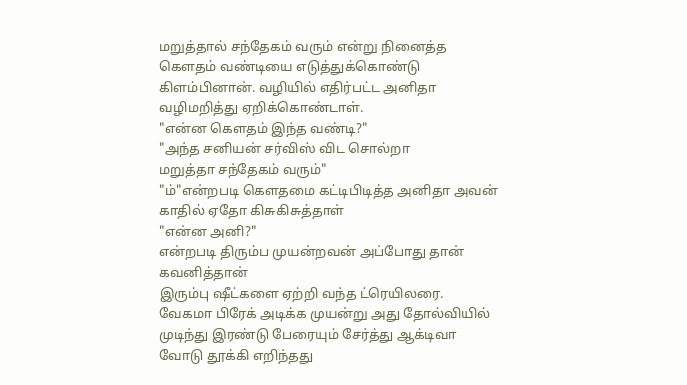மறுத்தால் சந்தேகம் வரும் என்று நினைத்த கௌதம் வண்டியை எடுத்துக்கொண்டு கிளம்பினான். வழியில் எதிர்பட்ட அனிதா வழிமறித்து ஏறிக்கொண்டாள்.
"என்ன கௌதம் இந்த வண்டி?"
"அந்த சனியன் சர்விஸ் விட சொல்றா
மறுத்தா சந்தேகம் வரும்"
"ம்"என்றபடி கௌதமை கட்டிபிடித்த அனிதா அவன் காதில் ஏதோ கிசுகிசுத்தாள்
"என்ன அனி?"
என்றபடி திரும்ப முயன்றவன் அப்போது தான் கவனித்தான்
இரும்பு ஷீட்களை ஏற்றி வந்த ட்ரெயிலரை.
வேகமா பிரேக் அடிக்க முயன்று அது தோல்வியில் முடிந்து இரண்டு பேரையும் சேர்த்து ஆக்டிவா வோடு தூக்கி எறிந்தது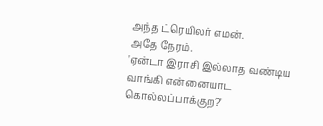அந்த ட்ரெயிலர் எமன்.
அதே நேரம்.
'ஏன்டா இராசி இல்லாத வண்டிய வாங்கி என்னையாட கொல்லப்பாக்குற?'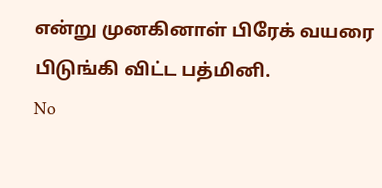என்று முனகினாள் பிரேக் வயரை பிடுங்கி விட்ட பத்மினி.
No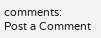comments:
Post a Comment